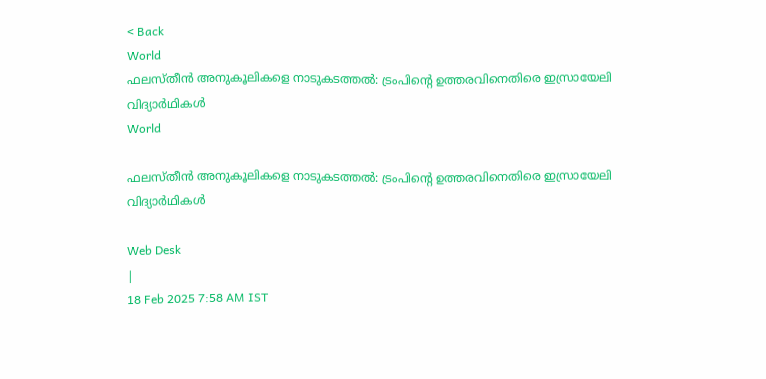< Back
World
ഫലസ്തീൻ അനുകൂലികളെ നാടുകടത്തൽ: ട്രംപിന്‍റെ ഉത്തരവിനെതിരെ ഇസ്രായേലി വിദ്യാർഥികൾ
World

ഫലസ്തീൻ അനുകൂലികളെ നാടുകടത്തൽ: ട്രംപിന്‍റെ ഉത്തരവിനെതിരെ ഇസ്രായേലി വിദ്യാർഥികൾ

Web Desk
|
18 Feb 2025 7:58 AM IST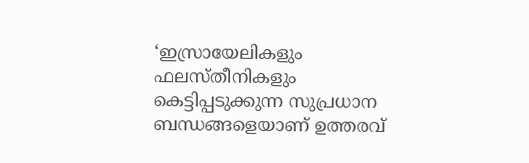‘ഇസ്രായേലികളും ഫലസ്തീനികളും കെട്ടിപ്പടുക്കുന്ന സുപ്രധാന ബന്ധങ്ങളെയാണ് ഉത്തരവ്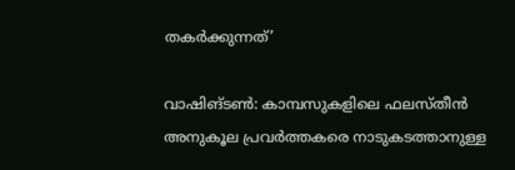തകർക്കുന്നത്’

വാഷിങ്ടൺ: കാമ്പസുകളിലെ ഫലസ്തീൻ അനുകൂല പ്രവർത്തകരെ നാടുകടത്താനുള്ള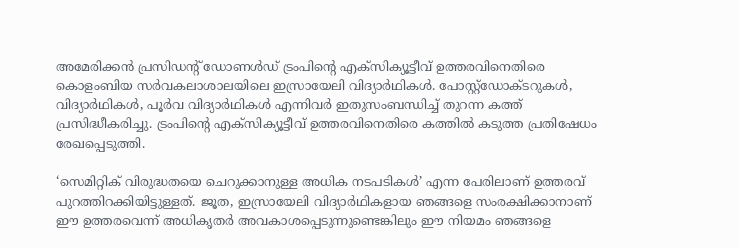അമേരിക്കൻ പ്രസിഡന്‍റ് ഡോണൾഡ് ട്രംപിന്‍റെ എക്സിക്യൂട്ടീവ് ഉത്തരവിനെതിരെ കൊളംബിയ സർവകലാശാലയിലെ ഇസ്രായേലി വിദ്യാർഥികൾ. പോസ്റ്റ്ഡോക്ടറുകൾ, വിദ്യാർഥികൾ, പൂർവ വിദ്യാർഥികൾ എന്നിവർ ഇതുസംബന്ധിച്ച് തുറന്ന കത്ത് പ്രസിദ്ധീകരിച്ചു. ട്രംപിന്‍റെ എക്സിക്യൂട്ടീവ് ഉത്തരവിനെതിരെ കത്തിൽ കടുത്ത പ്രതിഷേധം രേഖപ്പെടുത്തി.

‘സെമിറ്റിക് വിരുദ്ധതയെ ചെറുക്കാനുള്ള അധിക നടപടികൾ’ എന്ന പേരിലാണ് ഉത്തരവ് പുറത്തിറക്കിയിട്ടുള്ളത്. ജൂത, ഇസ്രായേലി വിദ്യാർഥികളായ ഞങ്ങളെ സംരക്ഷിക്കാനാണ് ഈ ഉത്തരവെന്ന് അധികൃതർ അവകാശപ്പെടുന്നുണ്ടെങ്കിലും ഈ നിയമം ഞങ്ങളെ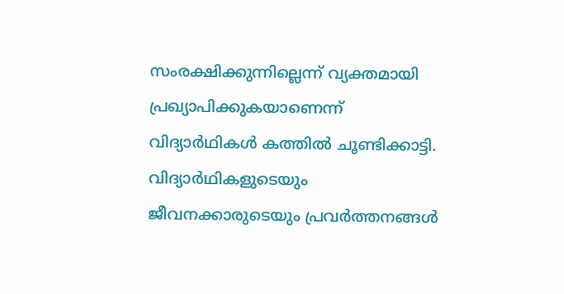സംരക്ഷിക്കുന്നില്ലെന്ന് വ്യക്തമായി പ്രഖ്യാപിക്കുകയാണെന്ന് വിദ്യാർഥികൾ കത്തിൽ ചൂണ്ടിക്കാട്ടി. വിദ്യാർഥികളുടെയും ജീവനക്കാരുടെയും പ്രവർത്തനങ്ങൾ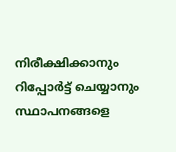നിരീക്ഷിക്കാനും റിപ്പോർട്ട് ചെയ്യാനും സ്ഥാപനങ്ങളെ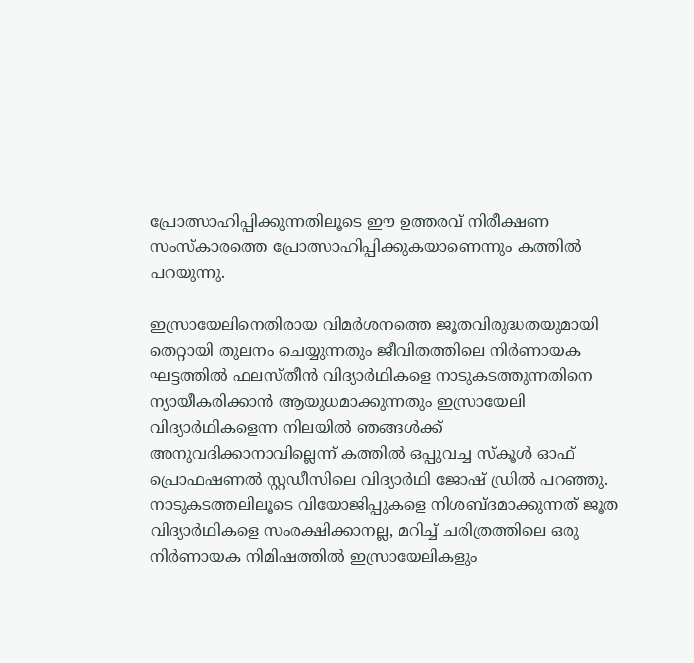പ്രോത്സാഹിപ്പിക്കുന്നതിലൂടെ ഈ ഉത്തരവ് നിരീക്ഷണ സംസ്കാരത്തെ പ്രോത്സാഹിപ്പിക്കുകയാണെന്നും കത്തിൽ പറയുന്നു.

ഇസ്രായേലിനെതിരായ വിമർശനത്തെ ജൂതവിരുദ്ധതയുമായി തെറ്റായി തുലനം ചെയ്യുന്നതും ജീവിതത്തിലെ നിർണായക ഘട്ടത്തിൽ ഫലസ്തീൻ വിദ്യാർഥികളെ നാടുകടത്തുന്നതിനെ ന്യായീകരിക്കാൻ ആയുധമാക്കുന്നതും ഇസ്രായേലി വിദ്യാർഥികളെന്ന നിലയിൽ ഞങ്ങൾക്ക് അനുവദിക്കാനാവില്ലെന്ന് കത്തിൽ ഒപ്പുവച്ച സ്കൂൾ ഓഫ് പ്രൊഫഷണൽ സ്റ്റഡീസിലെ വിദ്യാർഥി ജോഷ് ഡ്രിൽ പറഞ്ഞു. നാടുകടത്തലിലൂടെ വിയോജിപ്പുകളെ നിശബ്ദമാക്കുന്നത് ജൂത വിദ്യാർഥികളെ സംരക്ഷിക്കാനല്ല, മറിച്ച് ചരിത്രത്തിലെ ഒരു നിർണായക നിമിഷത്തിൽ ഇസ്രായേലികളും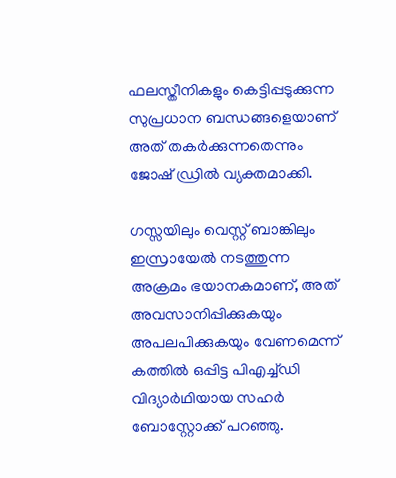ഫലസ്തീനികളും കെട്ടിപ്പടുക്കുന്ന സുപ്രധാന ബന്ധങ്ങളെയാണ് അത് തകർക്കുന്നതെന്നും ജോഷ് ഡ്രിൽ വ്യക്തമാക്കി.

ഗസ്സയിലും വെസ്റ്റ് ബാങ്കിലും ഇസ്രായേൽ നടത്തുന്ന അക്രമം ഭയാനകമാണ്, അത് അവസാനിപ്പിക്കുകയും അപലപിക്കുകയും വേണമെന്ന് കത്തിൽ ഒപ്പിട്ട പിഎച്ച്ഡി വിദ്യാർഥിയായ സഹർ ബോസ്റ്റോക്ക് പറഞ്ഞു.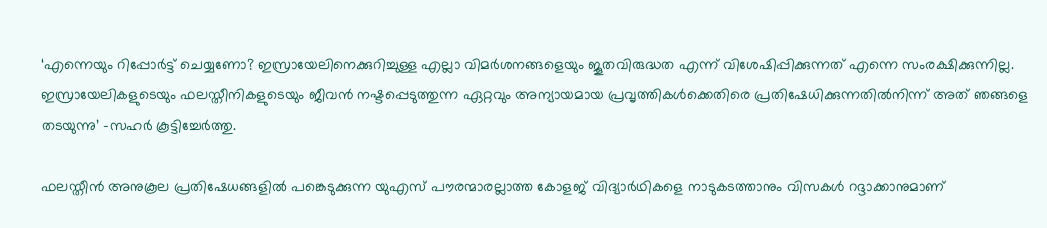‘എന്നെയും റിപ്പോർട്ട് ചെയ്യണോ? ഇസ്രായേലിനെക്കുറിച്ചുള്ള എല്ലാ വിമർശനങ്ങളെയും ജൂതവിരുദ്ധത എന്ന് വിശേഷിപ്പിക്കുന്നത് എന്നെ സംരക്ഷിക്കുന്നില്ല. ഇസ്രായേലികളുടെയും ഫലസ്തീനികളുടെയും ജീവൻ നഷ്ടപ്പെടുത്തുന്ന ഏറ്റവും അന്യായമായ പ്രവൃത്തികൾക്കെതിരെ പ്രതിഷേധിക്കുന്നതിൽനിന്ന് അത് ഞങ്ങളെ തടയുന്നു’ -സഹർ കൂട്ടിച്ചേർത്തു.

ഫലസ്തീൻ അനുകൂല പ്രതിഷേധങ്ങളിൽ പങ്കെടുക്കുന്ന യുഎസ് പൗരന്മാരല്ലാത്ത കോളജ് വിദ്യാർഥികളെ നാടുകടത്താനും വിസകൾ റദ്ദാക്കാനുമാണ്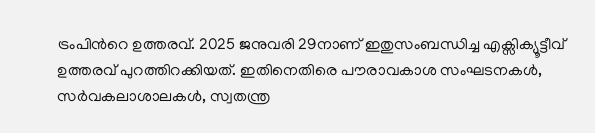ട്രംപിന്‍റെ ഉത്തരവ്. 2025 ജനുവരി 29നാണ് ഇതുസംബന്ധിച്ച എക്സിക്യൂട്ടീവ് ഉത്തരവ് പുറത്തിറക്കിയത്. ഇതിനെതിരെ പൗരാവകാശ സംഘടനകൾ, സർവകലാശാലകൾ, സ്വതന്ത്ര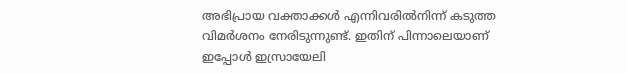അഭിപ്രായ വക്താക്കൾ എന്നിവരിൽനിന്ന് കടുത്ത വിമർശനം നേരിടുന്നുണ്ട്. ഇതിന് പിന്നാലെയാണ് ഇപ്പോൾ ഇസ്രായേലി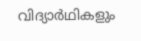വിദ്യാർഥികളും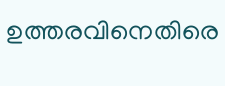ഉത്തരവിനെതിരെ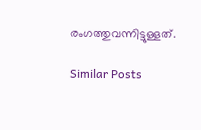രംഗത്തുവന്നിട്ടുള്ളത്.

Similar Posts